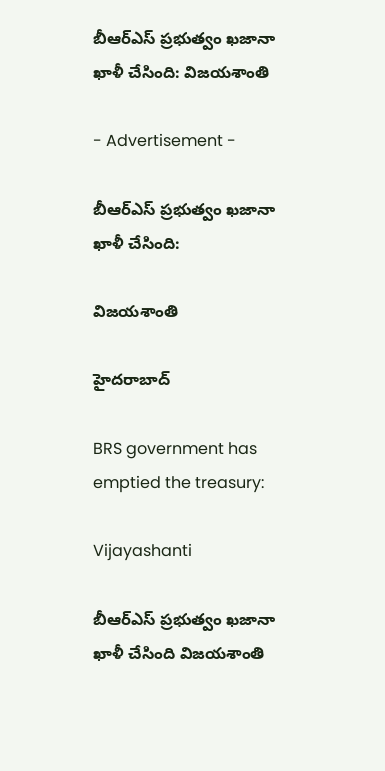బీఆర్‌ఎస్‌ ప్రభుత్వం ఖజానా ఖాళీ చేసింది: విజయశాంతి

- Advertisement -

బీఆర్‌ఎస్‌ ప్రభుత్వం ఖజానా ఖాళీ చేసింది:

విజయశాంతి

హైదరాబాద్

BRS government has emptied the treasury:

Vijayashanti

బీఆర్‌ఎస్‌ ప్రభుత్వం ఖజానా ఖాళీ చేసింది విజయశాంతి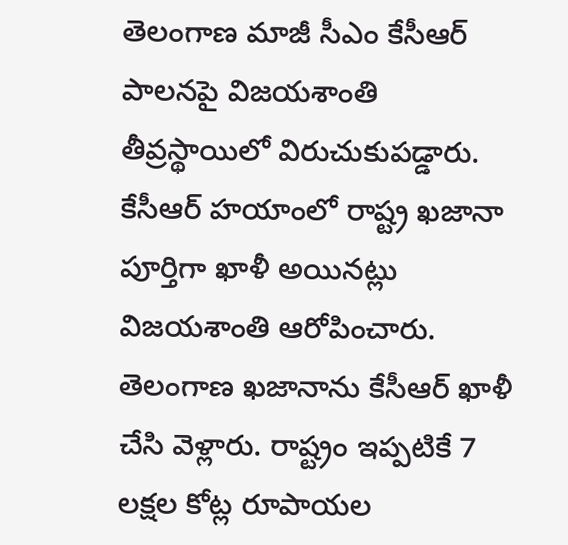తెలంగాణ మాజీ సీఎం కేసీఆర్ పాలనపై విజయశాంతి తీవ్రస్థాయిలో విరుచుకుపడ్డారు. కేసీఆర్ హయాంలో రాష్ట్ర ఖజానా పూర్తిగా ఖాళీ అయినట్లు విజయశాంతి ఆరోపించారు. తెలంగాణ ఖజానాను కేసీఆర్ ఖాళీ చేసి వెళ్లారు. రాష్ట్రం ఇప్పటికే 7 లక్షల కోట్ల రూపాయల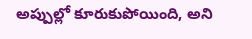అప్పుల్లో కూరుకుపోయింది, అని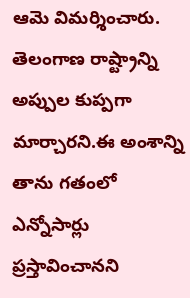ఆమె విమర్శించారు. తెలంగాణ రాష్ట్రాన్ని అప్పుల కుప్పగా మార్చారని.ఈ అంశాన్ని తాను గతంలో ఎన్నోసార్లు ప్రస్తావించానని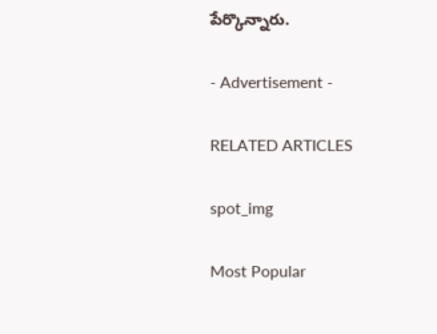పేర్కొన్నారు.

- Advertisement -

RELATED ARTICLES

spot_img

Most Popular